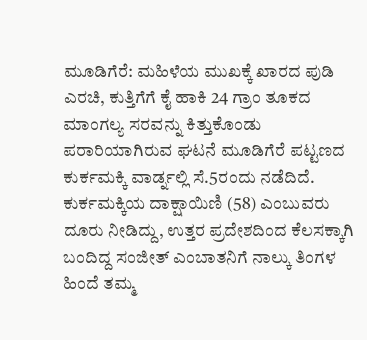ಮೂಡಿಗೆರೆ: ಮಹಿಳೆಯ ಮುಖಕ್ಕೆ ಖಾರದ ಪುಡಿ ಎರಚಿ, ಕುತ್ತಿಗೆಗೆ ಕೈ ಹಾಕಿ 24 ಗ್ರಾಂ ತೂಕದ ಮಾಂಗಲ್ಯ ಸರವನ್ನು ಕಿತ್ತುಕೊಂಡು ಪರಾರಿಯಾಗಿರುವ ಘಟನೆ ಮೂಡಿಗೆರೆ ಪಟ್ಟಣದ ಕುರ್ಕಮಕ್ಕಿ ವಾರ್ಡ್ನಲ್ಲಿ ಸೆ.5ರಂದು ನಡೆದಿದೆ.
ಕುರ್ಕಮಕ್ಕಿಯ ದಾಕ್ಷಾಯಿಣಿ (58) ಎಂಬುವರು ದೂರು ನೀಡಿದ್ದು, ಉತ್ತರ ಪ್ರದೇಶದಿಂದ ಕೆಲಸಕ್ಕಾಗಿ ಬಂದಿದ್ದ ಸಂಜೀತ್ ಎಂಬಾತನಿಗೆ ನಾಲ್ಕು ತಿಂಗಳ ಹಿಂದೆ ತಮ್ಮ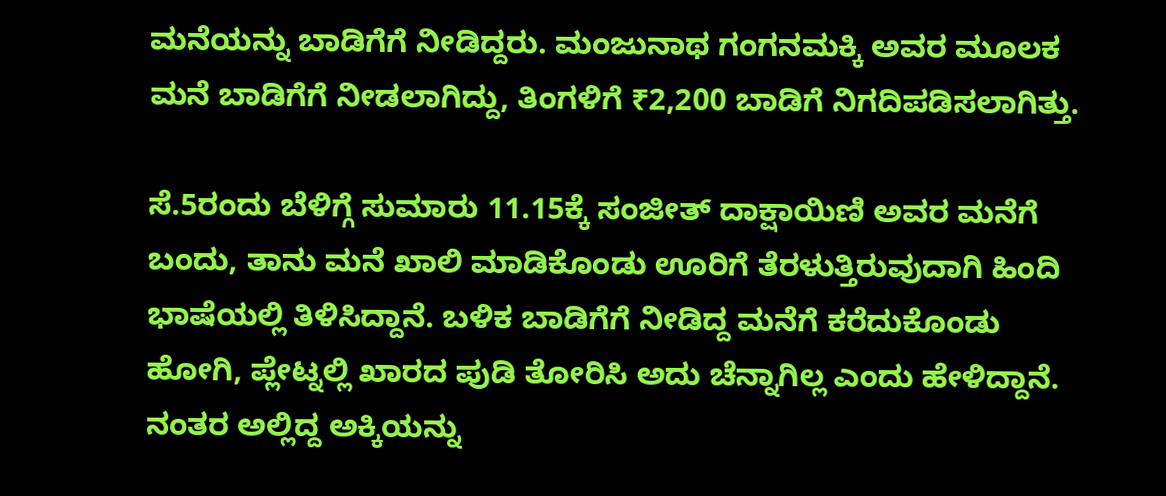ಮನೆಯನ್ನು ಬಾಡಿಗೆಗೆ ನೀಡಿದ್ದರು. ಮಂಜುನಾಥ ಗಂಗನಮಕ್ಕಿ ಅವರ ಮೂಲಕ ಮನೆ ಬಾಡಿಗೆಗೆ ನೀಡಲಾಗಿದ್ದು, ತಿಂಗಳಿಗೆ ₹2,200 ಬಾಡಿಗೆ ನಿಗದಿಪಡಿಸಲಾಗಿತ್ತು.

ಸೆ.5ರಂದು ಬೆಳಿಗ್ಗೆ ಸುಮಾರು 11.15ಕ್ಕೆ ಸಂಜೀತ್ ದಾಕ್ಷಾಯಿಣಿ ಅವರ ಮನೆಗೆ ಬಂದು, ತಾನು ಮನೆ ಖಾಲಿ ಮಾಡಿಕೊಂಡು ಊರಿಗೆ ತೆರಳುತ್ತಿರುವುದಾಗಿ ಹಿಂದಿ ಭಾಷೆಯಲ್ಲಿ ತಿಳಿಸಿದ್ದಾನೆ. ಬಳಿಕ ಬಾಡಿಗೆಗೆ ನೀಡಿದ್ದ ಮನೆಗೆ ಕರೆದುಕೊಂಡು ಹೋಗಿ, ಪ್ಲೇಟ್ನಲ್ಲಿ ಖಾರದ ಪುಡಿ ತೋರಿಸಿ ಅದು ಚೆನ್ನಾಗಿಲ್ಲ ಎಂದು ಹೇಳಿದ್ದಾನೆ. ನಂತರ ಅಲ್ಲಿದ್ದ ಅಕ್ಕಿಯನ್ನು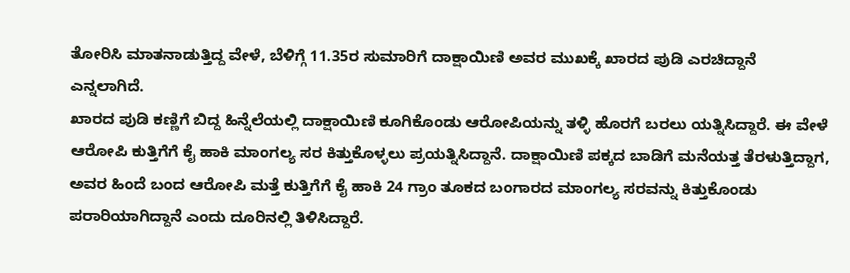ತೋರಿಸಿ ಮಾತನಾಡುತ್ತಿದ್ದ ವೇಳೆ, ಬೆಳಿಗ್ಗೆ 11.35ರ ಸುಮಾರಿಗೆ ದಾಕ್ಷಾಯಿಣಿ ಅವರ ಮುಖಕ್ಕೆ ಖಾರದ ಪುಡಿ ಎರಚಿದ್ದಾನೆ ಎನ್ನಲಾಗಿದೆ.
ಖಾರದ ಪುಡಿ ಕಣ್ಣಿಗೆ ಬಿದ್ದ ಹಿನ್ನೆಲೆಯಲ್ಲಿ ದಾಕ್ಷಾಯಿಣಿ ಕೂಗಿಕೊಂಡು ಆರೋಪಿಯನ್ನು ತಳ್ಳಿ ಹೊರಗೆ ಬರಲು ಯತ್ನಿಸಿದ್ದಾರೆ. ಈ ವೇಳೆ ಆರೋಪಿ ಕುತ್ತಿಗೆಗೆ ಕೈ ಹಾಕಿ ಮಾಂಗಲ್ಯ ಸರ ಕಿತ್ತುಕೊಳ್ಳಲು ಪ್ರಯತ್ನಿಸಿದ್ದಾನೆ. ದಾಕ್ಷಾಯಿಣಿ ಪಕ್ಕದ ಬಾಡಿಗೆ ಮನೆಯತ್ತ ತೆರಳುತ್ತಿದ್ದಾಗ, ಅವರ ಹಿಂದೆ ಬಂದ ಆರೋಪಿ ಮತ್ತೆ ಕುತ್ತಿಗೆಗೆ ಕೈ ಹಾಕಿ 24 ಗ್ರಾಂ ತೂಕದ ಬಂಗಾರದ ಮಾಂಗಲ್ಯ ಸರವನ್ನು ಕಿತ್ತುಕೊಂಡು ಪರಾರಿಯಾಗಿದ್ದಾನೆ ಎಂದು ದೂರಿನಲ್ಲಿ ತಿಳಿಸಿದ್ದಾರೆ.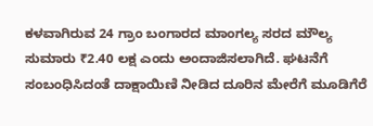ಕಳವಾಗಿರುವ 24 ಗ್ರಾಂ ಬಂಗಾರದ ಮಾಂಗಲ್ಯ ಸರದ ಮೌಲ್ಯ ಸುಮಾರು ₹2.40 ಲಕ್ಷ ಎಂದು ಅಂದಾಜಿಸಲಾಗಿದೆ. ಘಟನೆಗೆ ಸಂಬಂಧಿಸಿದಂತೆ ದಾಕ್ಷಾಯಿಣಿ ನೀಡಿದ ದೂರಿನ ಮೇರೆಗೆ ಮೂಡಿಗೆರೆ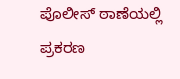ಪೊಲೀಸ್ ಠಾಣೆಯಲ್ಲಿ ಪ್ರಕರಣ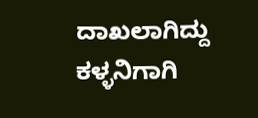ದಾಖಲಾಗಿದ್ದು ಕಳ್ಳನಿಗಾಗಿ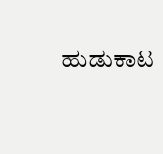ಹುಡುಕಾಟ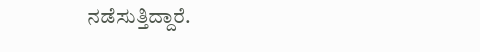ನಡೆಸುತ್ತಿದ್ದಾರೆ.